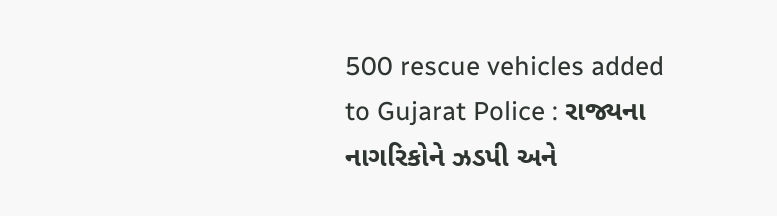500 rescue vehicles added to Gujarat Police : રાજ્યના નાગરિકોને ઝડપી અને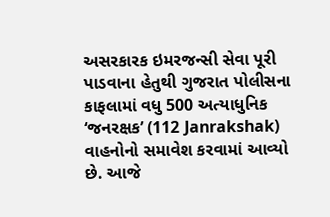અસરકારક ઇમરજન્સી સેવા પૂરી પાડવાના હેતુથી ગુજરાત પોલીસના કાફલામાં વધુ 500 અત્યાધુનિક ‘જનરક્ષક’ (112 Janrakshak) વાહનોનો સમાવેશ કરવામાં આવ્યો છે. આજે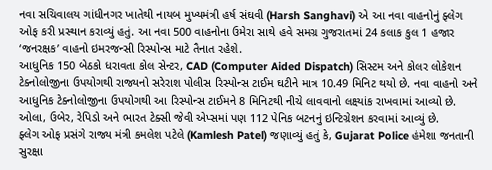નવા સચિવાલય ગાંધીનગર ખાતેથી નાયબ મુખ્યમંત્રી હર્ષ સંઘવી (Harsh Sanghavi) એ આ નવા વાહનોનું ફ્લેગ ઓફ કરી પ્રસ્થાન કરાવ્યું હતું. આ નવા 500 વાહનોના ઉમેરા સાથે હવે સમગ્ર ગુજરાતમાં 24 કલાક કુલ 1 હજાર ‘જનરક્ષક’ વાહનો ઇમરજન્સી રિસ્પોન્સ માટે તૈનાત રહેશે.
આધુનિક 150 બેઠકો ધરાવતા કોલ સેન્ટર, CAD (Computer Aided Dispatch) સિસ્ટમ અને કોલર લોકેશન ટેક્નોલોજીના ઉપયોગથી રાજ્યનો સરેરાશ પોલીસ રિસ્પોન્સ ટાઈમ ઘટીને માત્ર 10.49 મિનિટ થયો છે. નવા વાહનો અને આધુનિક ટેક્નોલોજીના ઉપયોગથી આ રિસ્પોન્સ ટાઈમને 8 મિનિટથી નીચે લાવવાનો લક્ષ્યાંક રાખવામાં આવ્યો છે. ઓલા, ઉબેર, રેપિડો અને ભારત ટેક્સી જેવી એપ્સમાં પણ 112 પેનિક બટનનું ઇન્ટિગ્રેશન કરવામાં આવ્યું છે.
ફ્લેગ ઓફ પ્રસંગે રાજ્ય મંત્રી કમલેશ પટેલે (Kamlesh Patel) જણાવ્યું હતું કે, Gujarat Police હંમેશા જનતાની સુરક્ષા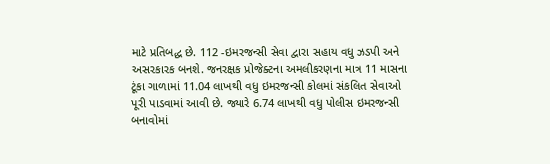માટે પ્રતિબદ્ધ છે. 112 -ઇમરજન્સી સેવા દ્વારા સહાય વધુ ઝડપી અને અસરકારક બનશે. જનરક્ષક પ્રોજેક્ટના અમલીકરણના માત્ર 11 માસના ટૂંકા ગાળામાં 11.04 લાખથી વધુ ઇમરજન્સી કોલમાં સંકલિત સેવાઓ પૂરી પાડવામાં આવી છે. જ્યારે 6.74 લાખથી વધુ પોલીસ ઇમરજન્સી બનાવોમાં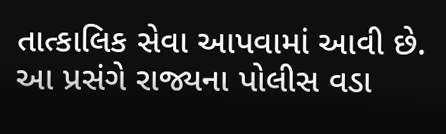તાત્કાલિક સેવા આપવામાં આવી છે.
આ પ્રસંગે રાજ્યના પોલીસ વડા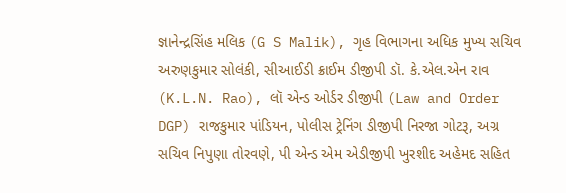જ્ઞાનેન્દ્રસિંહ મલિક (G S Malik), ગૃહ વિભાગના અધિક મુખ્ય સચિવ અરુણકુમાર સોલંકી, સીઆઈડી ક્રાઈમ ડીજીપી ડૉ. કે.એલ.એન રાવ (K.L.N. Rao), લૉ એન્ડ ઓર્ડર ડીજીપી (Law and Order DGP) રાજકુમાર પાંડિયન, પોલીસ ટ્રેનિંગ ડીજીપી નિરજા ગોટરૂ, અગ્ર સચિવ નિપુણા તોરવણે, પી એન્ડ એમ એડીજીપી ખુરશીદ અહેમદ સહિત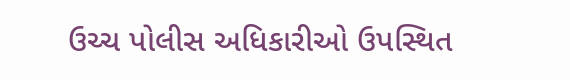ઉચ્ચ પોલીસ અધિકારીઓ ઉપસ્થિત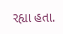રહ્યા હતા.